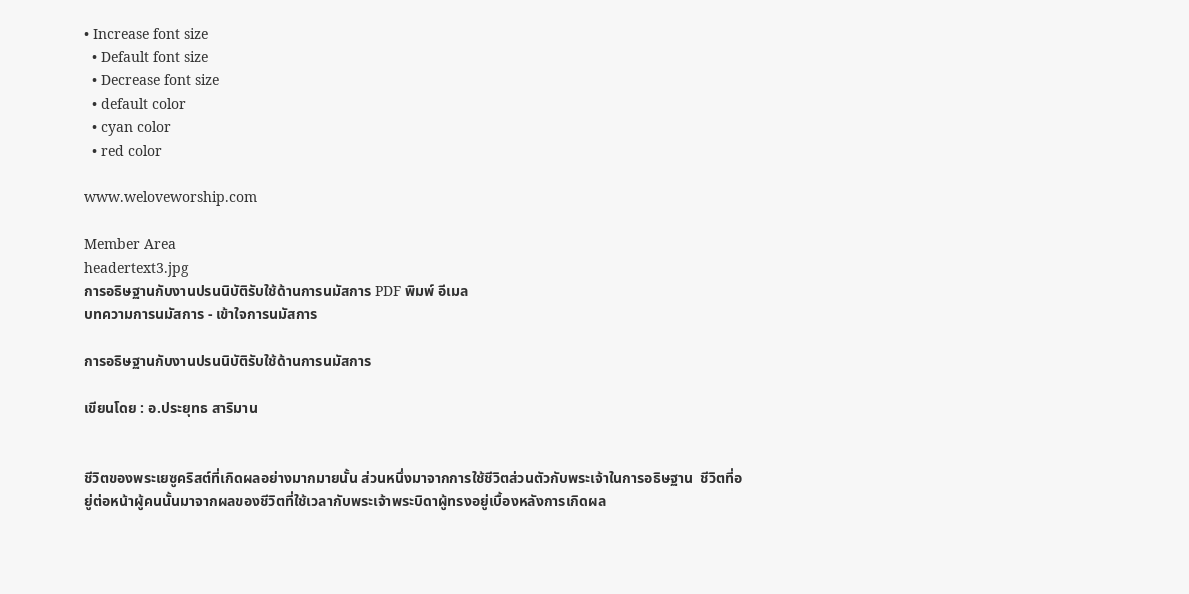• Increase font size
  • Default font size
  • Decrease font size
  • default color
  • cyan color
  • red color

www.weloveworship.com

Member Area
headertext3.jpg
การอธิษฐานกับงานปรนนิบัติรับใช้ด้านการนมัสการ PDF พิมพ์ อีเมล
บทความการนมัสการ - เข้าใจการนมัสการ

การอธิษฐานกับงานปรนนิบัติรับใช้ด้านการนมัสการ

เขียนโดย : อ.ประยุทธ สาริมาน


ชีวิตของพระเยซูคริสต์ที่เกิดผลอย่างมากมายนั้น ส่วนหนึ่งมาจากการใช้ชีวิตส่วนตัวกับพระเจ้าในการอธิษฐาน  ชีวิตที่อยู่ต่อหน้าผู้คนนั้นมาจากผลของชีวิตที่ใช้เวลากับพระเจ้าพระบิดาผู้ทรงอยู่เบื้องหลังการเกิดผล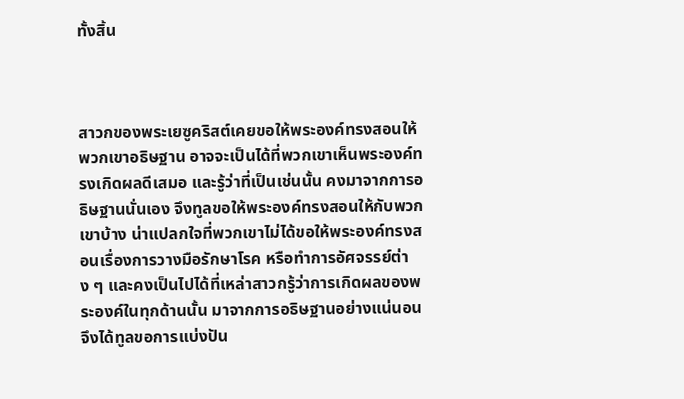ทั้งสิ้น



สาวกของพระเยซูคริสต์เคยขอให้พระองค์ทรงสอนให้พวกเขาอธิษฐาน อาจจะเป็นได้ที่พวกเขาเห็นพระองค์ทรงเกิดผลดีเสมอ และรู้ว่าที่เป็นเช่นนั้น คงมาจากการอธิษฐานนั่นเอง จึงทูลขอให้พระองค์ทรงสอนให้กับพวกเขาบ้าง น่าแปลกใจที่พวกเขาไม่ได้ขอให้พระองค์ทรงสอนเรื่องการวางมือรักษาโรค หรือทำการอัศจรรย์ต่าง ๆ และคงเป็นไปได้ที่เหล่าสาวกรู้ว่าการเกิดผลของพระองค์ในทุกด้านนั้น มาจากการอธิษฐานอย่างแน่นอน  จึงได้ทูลขอการแบ่งปัน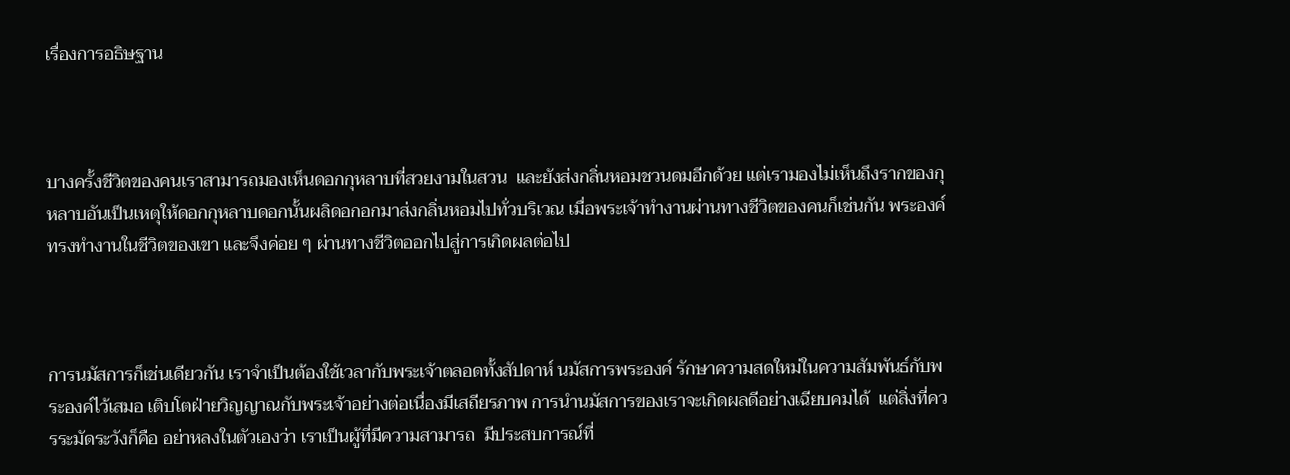เรื่องการอธิษฐาน



บางครั้งชีวิตของคนเราสามารถมองเห็นดอกกุหลาบที่สวยงามในสวน  และยังส่งกลิ่นหอมชวนดมอีกด้วย แต่เรามองไม่เห็นถึงรากของกุหลาบอันเป็นเหตุให้ดอกกุหลาบดอกนั้นผลิดอกอกมาส่งกลิ่นหอมไปทั่วบริเวณ เมื่อพระเจ้าทำงานผ่านทางชีวิตของคนก็เช่นกัน พระองค์ทรงทำงานในชีวิตของเขา และจึงค่อย ๆ ผ่านทางชีวิตออกไปสู่การเกิดผลต่อไป



การนมัสการก็เช่นเดียวกัน เราจำเป็นต้องใช้เวลากับพระเจ้าตลอดทั้งสัปดาห์ นมัสการพระองค์ รักษาความสดใหม่ในความสัมพันธ์กับพระองค์ไว้เสมอ เติบโตฝ่ายวิญญาณกับพระเจ้าอย่างต่อเนื่องมีเสถียรภาพ การนำนมัสการของเราจะเกิดผลดีอย่างเฉียบคมได้  แต่สิ่งที่ควรระมัดระวังก็คือ อย่าหลงในตัวเองว่า เราเป็นผู้ที่มีความสามารถ  มีประสบการณ์ที่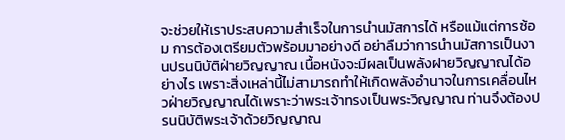จะช่วยให้เราประสบความสำเร็จในการนำนมัสการได้ หรือแม้แต่การซ้อม การต้องเตรียมตัวพร้อมมาอย่างดี อย่าลืมว่าการนำนมัสการเป็นงานปรนนิบัติฝ่ายวิญญาณ เนื้อหนังจะมีผลเป็นพลังฝายวิญญาณได้อย่างไร เพราะสิ่งเหล่านี้ไม่สามารถทำให้เกิดพลังอำนาจในการเคลื่อนไหวฝ่ายวิญญาณได้เพราะว่าพระเจ้าทรงเป็นพระวิญญาณ ท่านจึงต้องปรนนิบัติพระเจ้าด้วยวิญญาณ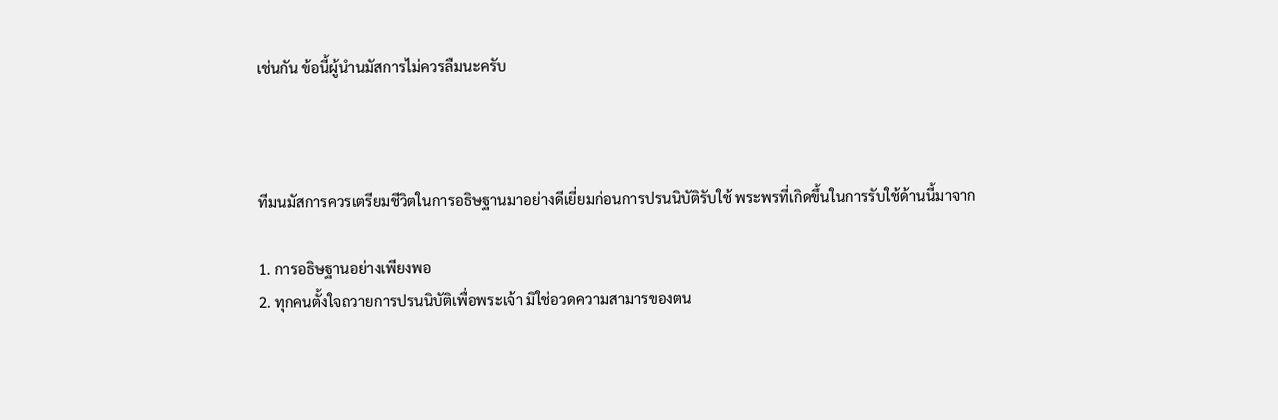เช่นกัน ข้อนี้ผู้นำนมัสการไม่ควรลืมนะครับ



ทีมนมัสการควรเตรียมชีวิตในการอธิษฐานมาอย่างดีเยี่ยมก่อนการปรนนิบัติรับใช้ พระพรที่เกิดขึ้นในการรับใช้ด้านนี้มาจาก

1. การอธิษฐานอย่างเพียงพอ
2. ทุกคนตั้งใจถวายการปรนนิบัติเพื่อพระเจ้า มิใช่อวดความสามารของตน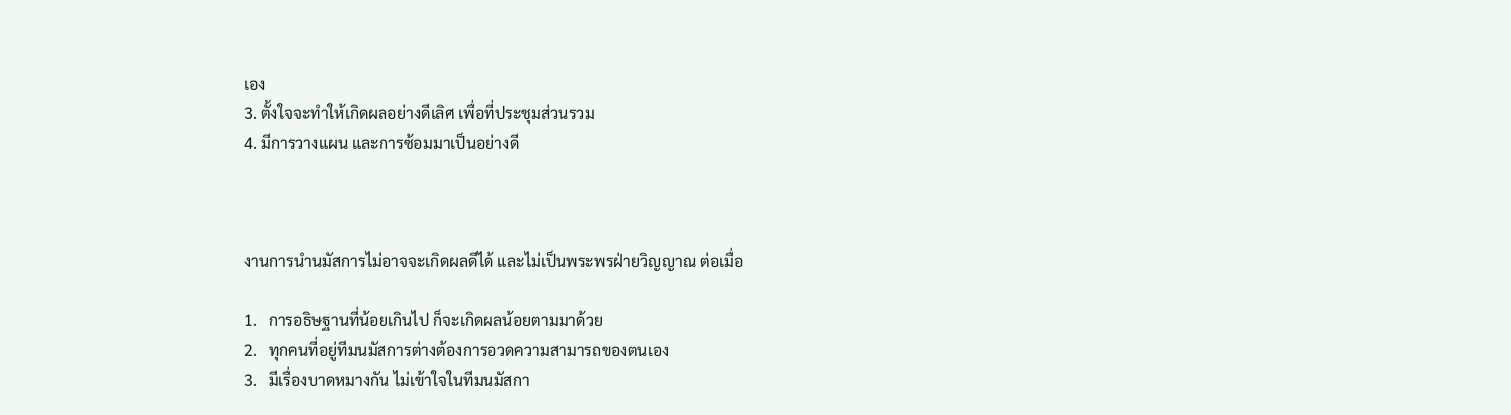เอง
3. ตั้งใจจะทำให้เกิดผลอย่างดีเลิศ เพื่อที่ประชุมส่วนรวม
4. มีการวางแผน และการซ้อมมาเป็นอย่างดี



งานการนำนมัสการไม่อาจจะเกิดผลดีได้ และไม่เป็นพระพรฝ่ายวิญญาณ ต่อเมื่อ

1.   การอธิษฐานที่น้อยเกินไป ก็จะเกิดผลน้อยตามมาด้วย
2.   ทุกคนที่อยู่ทีมนมัสการต่างต้องการอวดความสามารถของตนเอง
3.   มีเรื่องบาดหมางกัน ไม่เข้าใจในทีมนมัสกา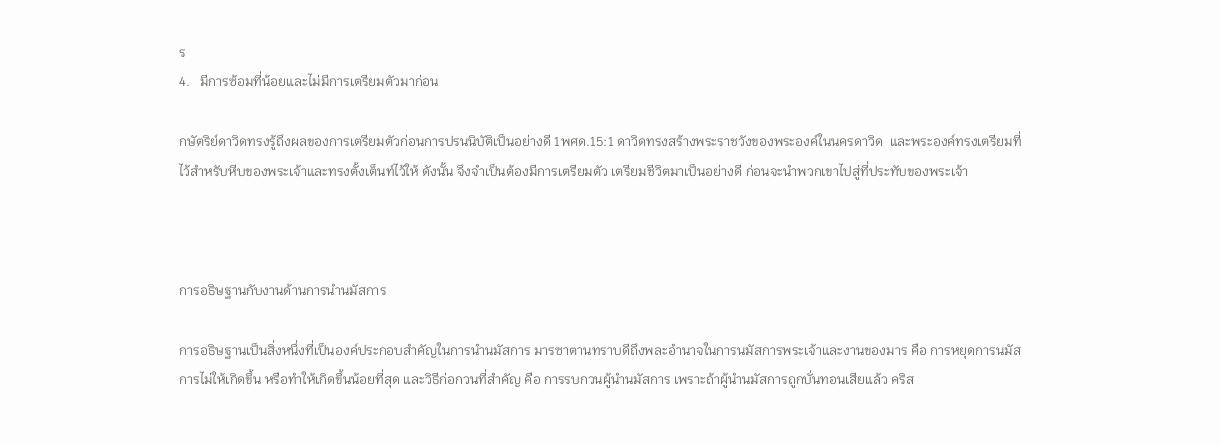ร
4.   มีการซ้อมที่น้อยและไม่มีการเตรียมตัวมาก่อน

กษัตริย์ดาวิดทรงรู้ถึงผลของการเตรียมตัวก่อนการปรนนิบัติเป็นอย่างดี 1พศด.15:1 ดาวิดทรงสร้างพระราชวังของพระองค์ในนครดาวิด  และพระองค์ทรงเตรียมที่ไว้สำหรับหีบของพระเจ้าและทรงตั้งเต็นท์ไว้ให้ ดังนั้น จึงจำเป็นต้องมีการเตรียมตัว เตรียมชีวิตมาเป็นอย่างดี ก่อนจะนำพวกเขาไปสู่ที่ประทับของพระเจ้า



การอธิษฐานกับงานด้านการนำนมัสการ

การอธิษฐานเป็นสิ่งหนึ่งที่เป็นองค์ประกอบสำคัญในการนำนมัสการ มารซาตานทราบดีถึงพละอำนาจในการนมัสการพระเจ้าและงานของมาร คือ การหยุดการนมัสการไม่ให้เกิดขึ้น หรือทำให้เกิดขึ้นน้อยที่สุด และวิธีก่อกวนที่สำคัญ คือ การรบกวนผู้นำนมัสการ เพราะถ้าผู้นำนมัสการถูกบั่นทอนเสียแล้ว คริส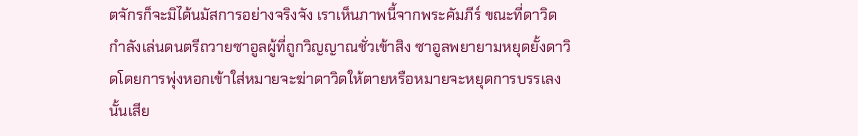ตจักรก็จะมิได้นมัสการอย่างจริงจัง เราเห็นภาพนี้จากพระคัมภีร์ ขณะที่ดาวิดกำลังเล่นดนตรีถวายซาอูลผู้ที่ถูกวิญญาณชั่วเข้าสิง ซาอูลพยายามหยุดยั้งดาวิดโดยการพุ่งหอกเข้าใส่หมายจะฆ่าดาวิดให้ตายหรือหมายจะหยุดการบรรเลงนั้นเสีย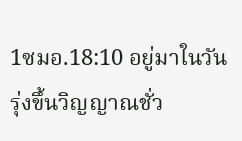1ซมอ.18:10 อยู่มาในวันรุ่งขึ้นวิญญาณชั่ว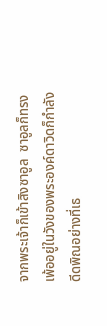จากพระเจ้าก็เข้าสิงซาอูล  ซาอูลก็ทรงเพ้ออยู่ในวังของพระองค์ดาวิดก็กำลังดีดพิณอย่างที่เธ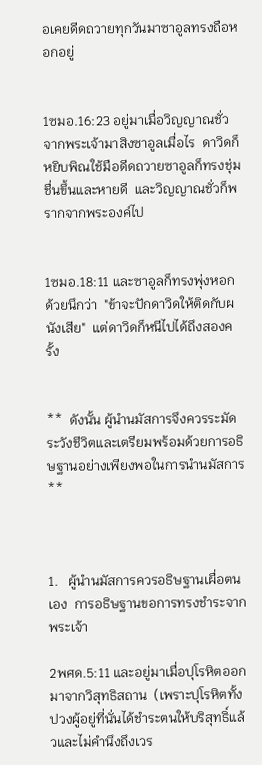อเคยดีดถวายทุกวันมาซาอูลทรงถือหอกอยู่


1ซมอ.16:23 อยู่มาเมื่อวิญญาณชั่วจากพระเจ้ามาสิงซาอูลเมื่อไร  ดาวิดก็หยิบพิณใช้มือดีดถวายซาอูลก็ทรงชุ่มชื่นขึ้นและหายดี  และวิญญาณชั่วก็พรากจากพระองค์ไป


1ซมอ.18:11 และซาอูลก็ทรงพุ่งหอก  ด้วยนึกว่า  "ข้าจะปักดาวิดให้ติดกับผนังเสีย"  แต่ดาวิดก็หนีไปได้ถึงสองครั้ง


**  ดังนั้น ผู้นำนมัสการจึงควรระมัดระวังชีวิตและเตรียมพร้อมด้วยการอธิษฐานอย่างเพียงพอในการนำนมัสการ  **



1.   ผู้นำนมัสการควรอธิษฐานเผื่อตนเอง  การอธิษฐานขอการทรงชำระจากพระเจ้า

2พศด.5:11 และอยู่มาเมื่อปุโรหิตออกมาจากวิสุทธิสถาน  (เพราะปุโรหิตทั้งปวงผู้อยู่ที่นั่นได้ชำระตนให้บริสุทธิ์แล้วและไม่คำนึงถึงเวร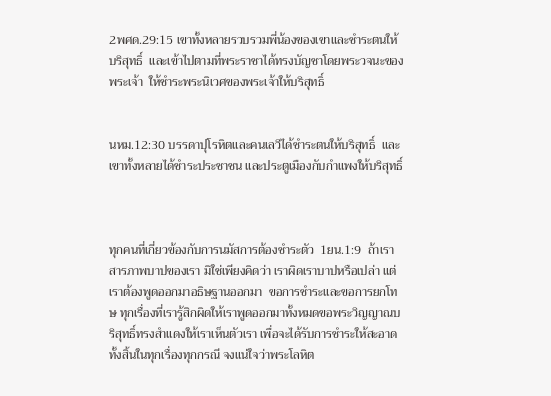2พศด.29:15 เขาทั้งหลายรวบรวมพี่น้องของเขาและชำระตนให้บริสุทธิ์  และเข้าไปตามที่พระราชาได้ทรงบัญชาโดยพระวจนะของพระเจ้า  ให้ชำระพระนิเวศของพระเจ้าให้บริสุทธิ์


นหม.12:30 บรรดาปุโรหิตและคนเลวีได้ชำระตนให้บริสุทธิ์  และเขาทั้งหลายได้ชำระประชาชน และประตูเมืองกับกำแพงให้บริสุทธิ์



ทุกคนที่เกี่ยวข้องกับการนมัสการต้องชำระตัว  1ยน.1:9  ถ้าเราสารภาพบาปของเรา มิใช่เพียงคิดว่า เราผิดเราบาปหรือเปล่า แต่เราต้องพูดออกมาอธิษฐานออกมา  ขอการชำระและขอการยกโทษ ทุกเรื่องที่เรารู้สิกผิดให้เราพูดออกมาทั้งหมดขอพระวิญญาณบริสุทธิ์ทรงสำแดงให้เราเห็นตัวเรา เพื่อจะได้รับการชำระให้สะอาดทั้งสิ้นในทุกเรื่องทุกกรณี จงแน่ใจว่าพระโลหิต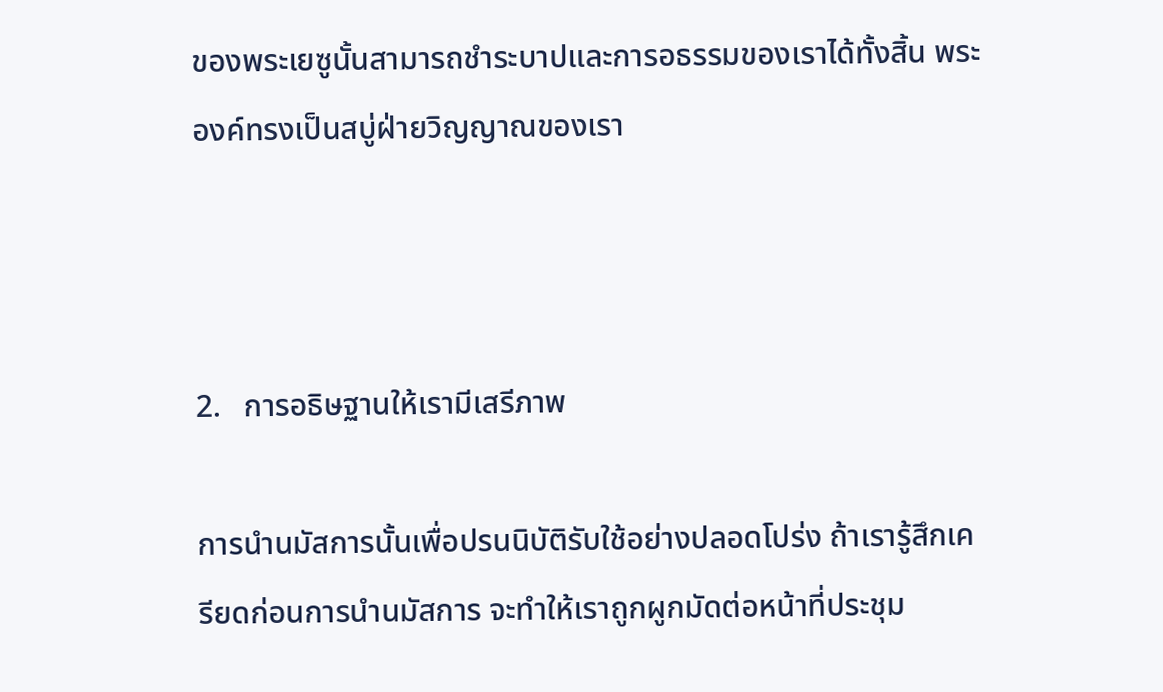ของพระเยซูนั้นสามารถชำระบาปและการอธรรมของเราได้ทั้งสิ้น พระองค์ทรงเป็นสบู่ฝ่ายวิญญาณของเรา



2.   การอธิษฐานให้เรามีเสรีภาพ

การนำนมัสการนั้นเพื่อปรนนิบัติรับใช้อย่างปลอดโปร่ง ถ้าเรารู้สึกเครียดก่อนการนำนมัสการ จะทำให้เราถูกผูกมัดต่อหน้าที่ประชุม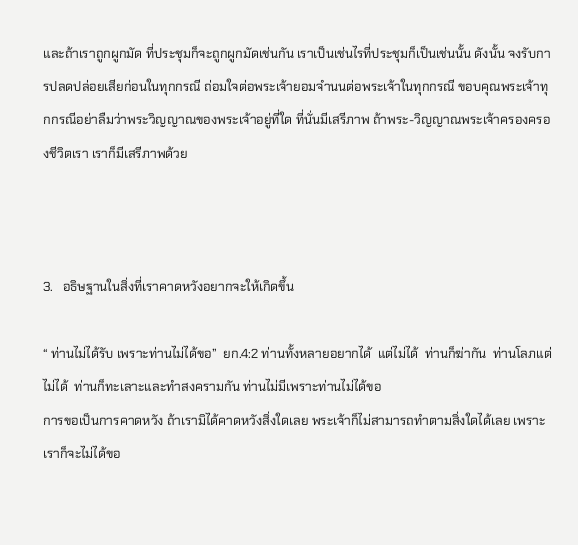และถ้าเราถูกผูกมัด ที่ประชุมก็จะถูกผูกมัดเช่นกัน เราเป็นเช่นไรที่ประชุมก็เป็นเช่นนั้น ดังนั้น จงรับการปลดปล่อยเสียก่อนในทุกกรณี ถ่อมใจต่อพระเจ้ายอมจำนนต่อพระเจ้าในทุกกรณี ขอบคุณพระเจ้าทุกกรณีอย่าลืมว่าพระวิญญาณของพระเจ้าอยู่ที่ใด ที่นั่นมีเสรีภาพ ถ้าพระ-วิญญาณพระเจ้าครองครองชีวิตเรา เราก็มีเสรีภาพด้วย



3.   อธิษฐานในสิ่งที่เราคาดหวังอยากจะให้เกิดขึ้น

“ ท่านไม่ได้รับ เพราะท่านไม่ได้ขอ”  ยก.4:2 ท่านทั้งหลายอยากได้  แต่ไม่ได้  ท่านก็ฆ่ากัน  ท่านโลภแต่ไม่ได้  ท่านก็ทะเลาะและทำสงครามกัน ท่านไม่มีเพราะท่านไม่ได้ขอ
การขอเป็นการคาดหวัง ถ้าเรามิได้คาดหวังสิ่งใดเลย พระเจ้าก็ไม่สามารถทำตามสิ่งใดได้เลย เพราะเราก็จะไม่ได้ขอ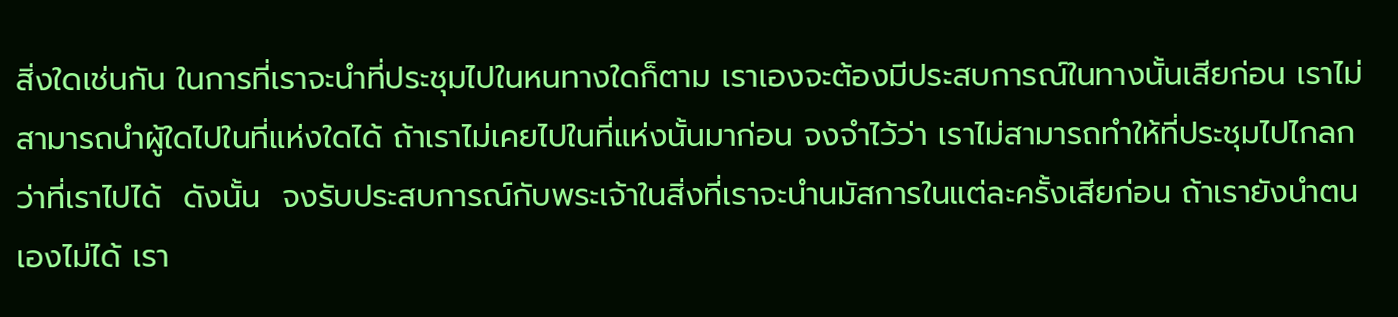สิ่งใดเช่นกัน ในการที่เราจะนำที่ประชุมไปในหนทางใดก็ตาม เราเองจะต้องมีประสบการณ์ในทางนั้นเสียก่อน เราไม่สามารถนำผู้ใดไปในที่แห่งใดได้ ถ้าเราไม่เคยไปในที่แห่งนั้นมาก่อน จงจำไว้ว่า เราไม่สามารถทำให้ที่ประชุมไปไกลกว่าที่เราไปได้  ดังนั้น  จงรับประสบการณ์กับพระเจ้าในสิ่งที่เราจะนำนมัสการในแต่ละครั้งเสียก่อน ถ้าเรายังนำตนเองไม่ได้ เรา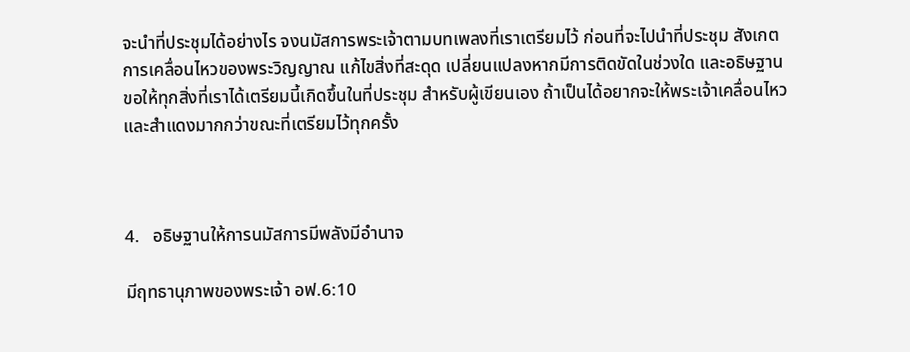จะนำที่ประชุมได้อย่างไร จงนมัสการพระเจ้าตามบทเพลงที่เราเตรียมไว้ ก่อนที่จะไปนำที่ประชุม สังเกตการเคลื่อนไหวของพระวิญญาณ แก้ไขสิ่งที่สะดุด เปลี่ยนแปลงหากมีการติดขัดในช่วงใด และอธิษฐานขอให้ทุกสิ่งที่เราได้เตรียมนี้เกิดขึ้นในที่ประชุม สำหรับผู้เขียนเอง ถ้าเป็นได้อยากจะให้พระเจ้าเคลื่อนไหวและสำแดงมากกว่าขณะที่เตรียมไว้ทุกครั้ง



4.   อธิษฐานให้การนมัสการมีพลังมีอำนาจ

มีฤทธานุภาพของพระเจ้า อฟ.6:10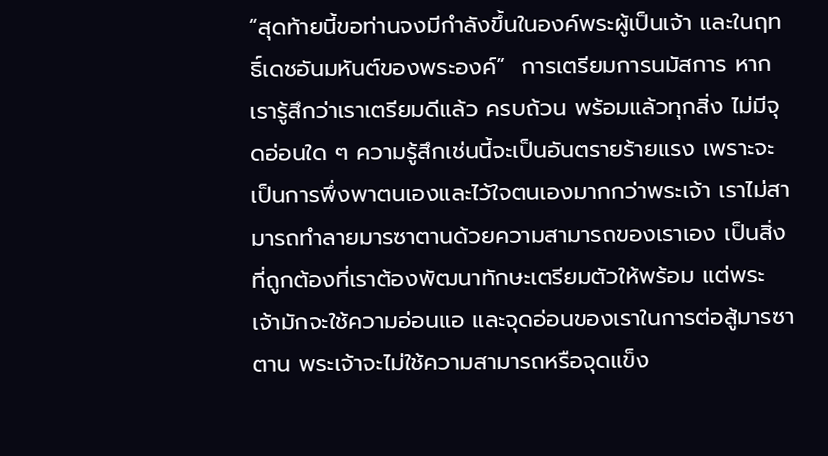“สุดท้ายนี้ขอท่านจงมีกำลังขึ้นในองค์พระผู้เป็นเจ้า และในฤทธิ์เดชอันมหันต์ของพระองค์”  การเตรียมการนมัสการ หากเรารู้สึกว่าเราเตรียมดีแล้ว ครบถ้วน พร้อมแล้วทุกสิ่ง ไม่มีจุดอ่อนใด ๆ ความรู้สึกเช่นนี้จะเป็นอันตรายร้ายแรง เพราะจะเป็นการพึ่งพาตนเองและไว้ใจตนเองมากกว่าพระเจ้า เราไม่สามารถทำลายมารซาตานด้วยความสามารถของเราเอง เป็นสิ่งที่ถูกต้องที่เราต้องพัฒนาทักษะเตรียมตัวให้พร้อม แต่พระเจ้ามักจะใช้ความอ่อนแอ และจุดอ่อนของเราในการต่อสู้มารซาตาน พระเจ้าจะไม่ใช้ความสามารถหรือจุดแข็ง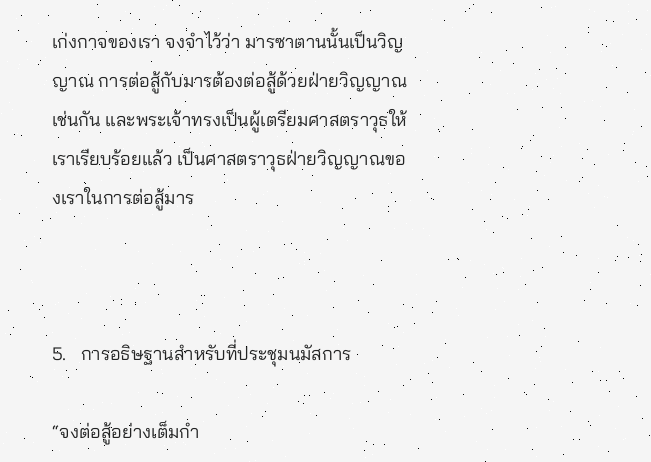เก่งกาจของเรา จงจำไว้ว่า มารซาตานนั้นเป็นวิญญาณ การต่อสู้กับมารต้องต่อสู้ด้วยฝ่ายวิญญาณเช่นกัน และพระเจ้าทรงเป็นผู้เตรียมศาสตราวุธให้เราเรียบร้อยแล้ว เป็นศาสตราวุธฝ่ายวิญญาณของเราในการต่อสู้มาร



5.   การอธิษฐานสำหรับที่ประชุมนมัสการ

“จงต่อสู้อย่างเต็มกำ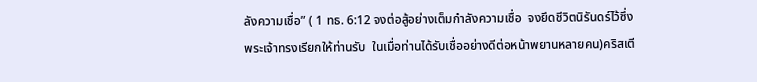ลังความเชื่อ” ( 1 ทธ. 6:12 จงต่อสู้อย่างเต็มกำลังความเชื่อ  จงยึดชีวิตนิรันดร์ไว้ซึ่งพระเจ้าทรงเรียกให้ท่านรับ  ในเมื่อท่านได้รับเชื่ออย่างดีต่อหน้าพยานหลายคน)คริสเตี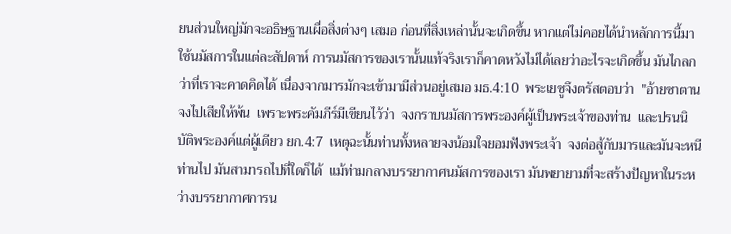ยนส่วนใหญ่มักจะอธิษฐานเผื่อสิ่งต่างๆ เสมอ ก่อนที่สิ่งเหล่านั้นจะเกิดขึ้น หากแต่ไม่คอยได้นำหลักการนี้มาใช้นมัสการในแต่ละสัปดาห์ การนมัสการของเรานั้นแท้จริงเราก็คาดหวังไม่ได้เลยว่าอะไรจะเกิดขึ้น มันไกลกว่าที่เราจะคาดคิดได้ เนื่องจากมารมักจะเข้ามามีส่วนอยู่เสมอ มธ.4:10  พระเยซูจึงตรัสตอบว่า  "อ้ายซาตาน  จงไปเสียให้พ้น  เพราะพระคัมภีร์มีเขียนไว้ว่า  จงกราบนมัสการพระองค์ผู้เป็นพระเจ้าของท่าน  และปรนนิบัติพระองค์แต่ผู้เดียว ยก.4:7  เหตุฉะนั้นท่านทั้งหลายจงน้อมใจยอมฟังพระเจ้า  จงต่อสู้กับมารและมันจะหนีท่านไป มันสามารถไปที่ใดก็ได้  แม้ท่ามกลางบรรยากาศนมัสการของเรา มันพยายามที่จะสร้างปัญหาในระหว่างบรรยากาศการน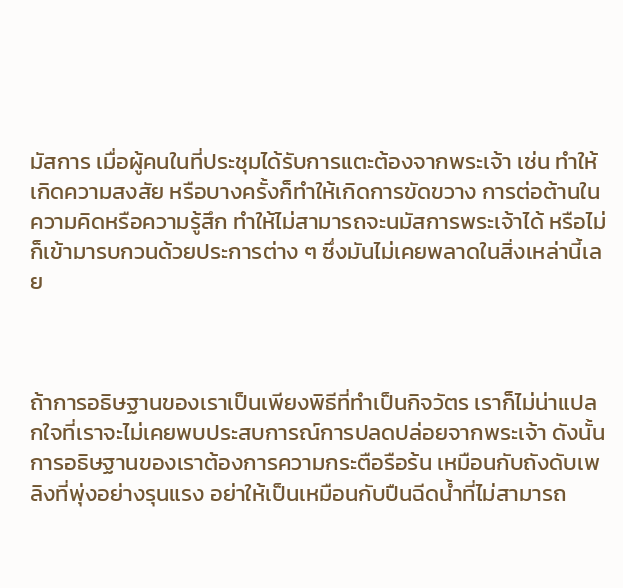มัสการ เมื่อผู้คนในที่ประชุมได้รับการแตะต้องจากพระเจ้า เช่น ทำให้เกิดความสงสัย หรือบางครั้งก็ทำให้เกิดการขัดขวาง การต่อต้านในความคิดหรือความรู้สึก ทำให้ไม่สามารถจะนมัสการพระเจ้าได้ หรือไม่ก็เข้ามารบกวนด้วยประการต่าง ๆ ซึ่งมันไม่เคยพลาดในสิ่งเหล่านี้เลย



ถ้าการอธิษฐานของเราเป็นเพียงพิธีที่ทำเป็นกิจวัตร เราก็ไม่น่าแปลกใจที่เราจะไม่เคยพบประสบการณ์การปลดปล่อยจากพระเจ้า ดังนั้น การอธิษฐานของเราต้องการความกระตือรือร้น เหมือนกับถังดับเพลิงที่พุ่งอย่างรุนแรง อย่าให้เป็นเหมือนกับปืนฉีดน้ำที่ไม่สามารถ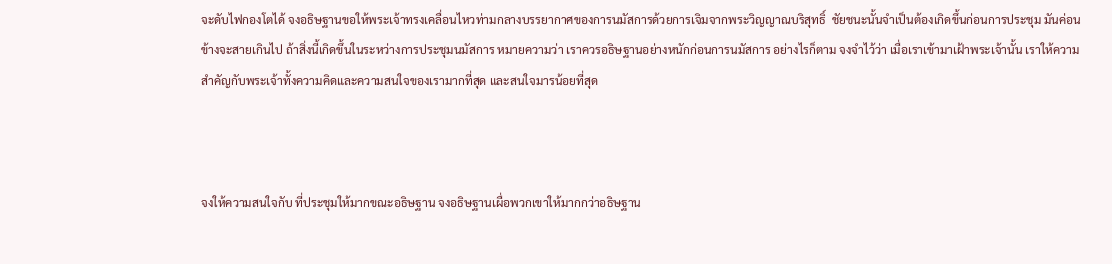จะดับไฟกองโตได้ จงอธิษฐานขอให้พระเจ้าทรงเคลื่อนไหวท่ามกลางบรรยากาศของการนมัสการด้วยการเจิมจากพระวิญญาณบริสุทธิ์  ชัยชนะนั้นจำเป็นต้องเกิดขึ้นก่อนการประชุม มันค่อนข้างจะสายเกินไป ถ้าสิ่งนี้เกิดขึ้นในระหว่างการประชุมนมัสการ หมายความว่า เราควรอธิษฐานอย่างหนักก่อนการนมัสการ อย่างไรก็ตาม จงจำไว้ว่า เมื่อเราเข้ามาเฝ้าพระเจ้านั้น เราให้ความสำคัญกับพระเจ้าทั้งความคิดและความสนใจของเรามากที่สุด และสนใจมารน้อยที่สุด



จงให้ความสนใจกับ ที่ประชุมให้มากขณะอธิษฐาน จงอธิษฐานเผื่อพวกเขาให้มากกว่าอธิษฐาน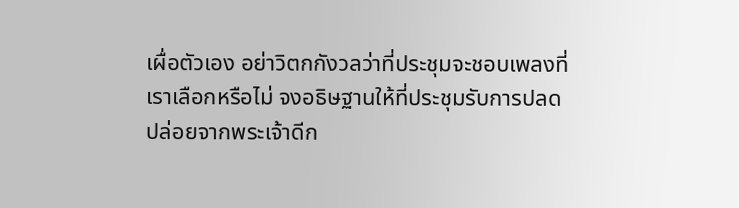เผื่อตัวเอง อย่าวิตกกังวลว่าที่ประชุมจะชอบเพลงที่เราเลือกหรือไม่ จงอธิษฐานให้ที่ประชุมรับการปลดปล่อยจากพระเจ้าดีก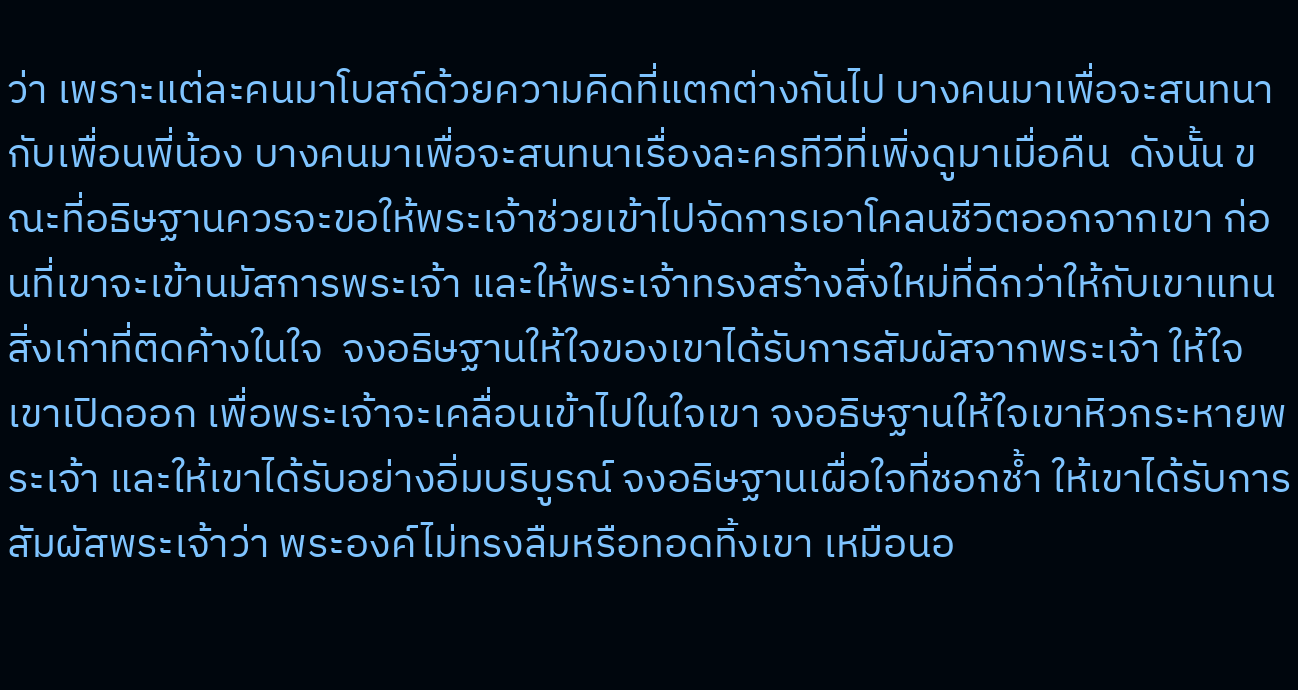ว่า เพราะแต่ละคนมาโบสถ์ด้วยความคิดที่แตกต่างกันไป บางคนมาเพื่อจะสนทนากับเพื่อนพี่น้อง บางคนมาเพื่อจะสนทนาเรื่องละครทีวีที่เพิ่งดูมาเมื่อคืน  ดังนั้น ขณะที่อธิษฐานควรจะขอให้พระเจ้าช่วยเข้าไปจัดการเอาโคลนชีวิตออกจากเขา ก่อนที่เขาจะเข้านมัสการพระเจ้า และให้พระเจ้าทรงสร้างสิ่งใหม่ที่ดีกว่าให้กับเขาแทนสิ่งเก่าที่ติดค้างในใจ  จงอธิษฐานให้ใจของเขาได้รับการสัมผัสจากพระเจ้า ให้ใจเขาเปิดออก เพื่อพระเจ้าจะเคลื่อนเข้าไปในใจเขา จงอธิษฐานให้ใจเขาหิวกระหายพระเจ้า และให้เขาได้รับอย่างอิ่มบริบูรณ์ จงอธิษฐานเผื่อใจที่ชอกช้ำ ให้เขาได้รับการสัมผัสพระเจ้าว่า พระองค์ไม่ทรงลืมหรือทอดทิ้งเขา เหมือนอ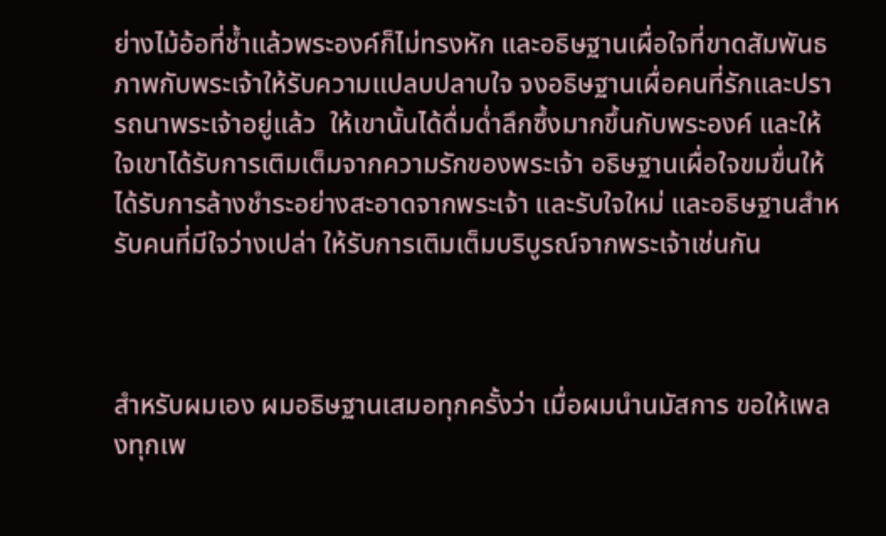ย่างไม้อ้อที่ช้ำแล้วพระองค์ก็ไม่ทรงหัก และอธิษฐานเผื่อใจที่ขาดสัมพันธภาพกับพระเจ้าให้รับความแปลบปลาบใจ จงอธิษฐานเผื่อคนที่รักและปรารถนาพระเจ้าอยู่แล้ว  ให้เขานั้นได้ดื่มด่ำลึกซึ้งมากขึ้นกับพระองค์ และให้ใจเขาได้รับการเติมเต็มจากความรักของพระเจ้า อธิษฐานเผื่อใจขมขื่นให้ได้รับการล้างชำระอย่างสะอาดจากพระเจ้า และรับใจใหม่ และอธิษฐานสำหรับคนที่มีใจว่างเปล่า ให้รับการเติมเต็มบริบูรณ์จากพระเจ้าเช่นกัน



สำหรับผมเอง ผมอธิษฐานเสมอทุกครั้งว่า เมื่อผมนำนมัสการ ขอให้เพลงทุกเพ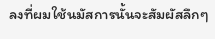ลงที่ผมใช้นมัสการนั้นจะสัมผัสลึกๆ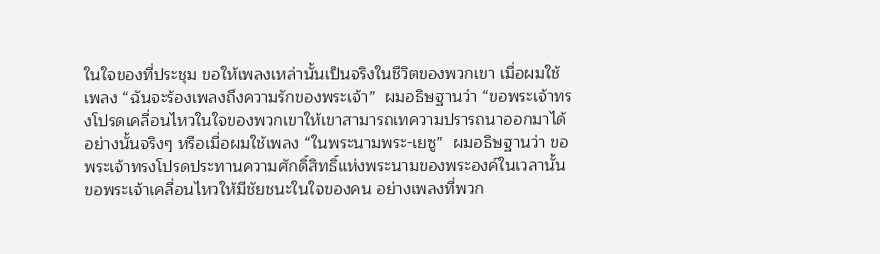ในใจของที่ประชุม ขอให้เพลงเหล่านั้นเป็นจริงในชีวิตของพวกเขา เมื่อผมใช้เพลง “ฉันจะร้องเพลงถึงความรักของพระเจ้า”  ผมอธิษฐานว่า “ขอพระเจ้าทรงโปรดเคลื่อนไหวในใจของพวกเขาให้เขาสามารถเทความปรารถนาออกมาได้อย่างนั้นจริงๆ หรือเมื่อผมใช้เพลง “ในพระนามพระ-เยซู”  ผมอธิษฐานว่า ขอพระเจ้าทรงโปรดประทานความศักดิ์สิทธิ์แห่งพระนามของพระองค์ในเวลานั้น ขอพระเจ้าเคลื่อนไหวให้มีชัยชนะในใจของคน อย่างเพลงที่พวก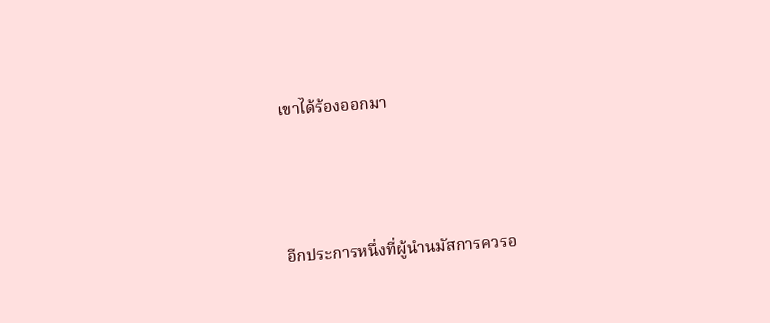เขาได้ร้องออกมา



อีกประการหนึ่งที่ผู้นำนมัสการควรอ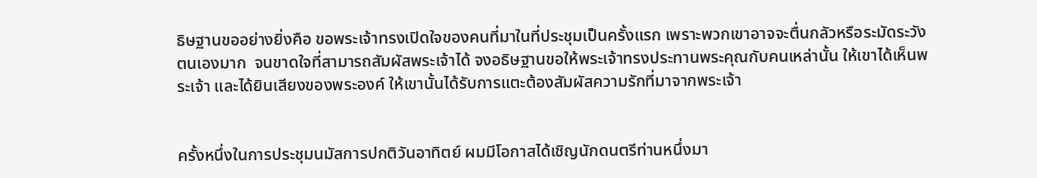ธิษฐานขออย่างยิ่งคือ ขอพระเจ้าทรงเปิดใจของคนที่มาในที่ประชุมเป็นครั้งแรก เพราะพวกเขาอาจจะตื่นกลัวหรือระมัดระวังตนเองมาก  จนขาดใจที่สามารถสัมผัสพระเจ้าได้ จงอธิษฐานขอให้พระเจ้าทรงประทานพระคุณกับคนเหล่านั้น ให้เขาได้เห็นพระเจ้า และได้ยินเสียงของพระองค์ ให้เขานั้นได้รับการแตะต้องสัมผัสความรักที่มาจากพระเจ้า


ครั้งหนึ่งในการประชุมนมัสการปกติวันอาทิตย์ ผมมีโอกาสได้เชิญนักดนตรีท่านหนึ่งมา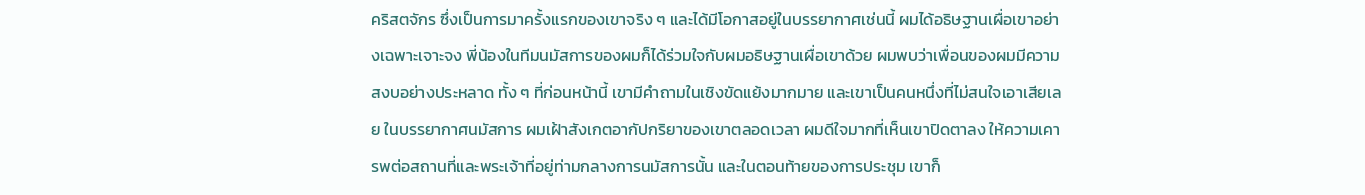คริสตจักร ซึ่งเป็นการมาครั้งแรกของเขาจริง ๆ และได้มีโอกาสอยู่ในบรรยากาศเช่นนี้ ผมได้อธิษฐานเผื่อเขาอย่างเฉพาะเจาะจง พี่น้องในทีมนมัสการของผมก็ได้ร่วมใจกับผมอธิษฐานเผื่อเขาด้วย ผมพบว่าเพื่อนของผมมีความสงบอย่างประหลาด ทั้ง ๆ ที่ก่อนหน้านี้ เขามีคำถามในเชิงขัดแย้งมากมาย และเขาเป็นคนหนึ่งที่ไม่สนใจเอาเสียเลย ในบรรยากาศนมัสการ ผมเฝ้าสังเกตอากัปกริยาของเขาตลอดเวลา ผมดีใจมากที่เห็นเขาปิดตาลง ให้ความเคารพต่อสถานที่และพระเจ้าที่อยู่ท่ามกลางการนมัสการนั้น และในตอนท้ายของการประชุม เขาก็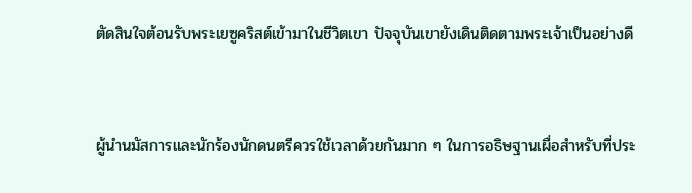ตัดสินใจต้อนรับพระเยซูคริสต์เข้ามาในชีวิตเขา ปัจจุบันเขายังเดินติดตามพระเจ้าเป็นอย่างดี



ผู้นำนมัสการและนักร้องนักดนตรีควรใช้เวลาด้วยกันมาก ๆ ในการอธิษฐานเผื่อสำหรับที่ประ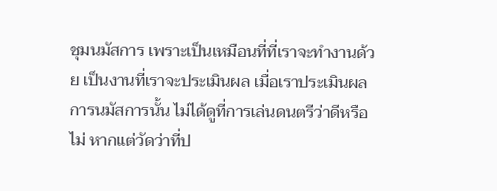ชุมนมัสการ เพราะเป็นเหมือนที่ที่เราจะทำงานด้วย เป็นงานที่เราจะประเมินผล เมื่อเราประเมินผลการนมัสการนั้น ไม่ได้ดูที่การเล่นดนตรีว่าดีหรือไม่ หากแต่วัดว่าที่ป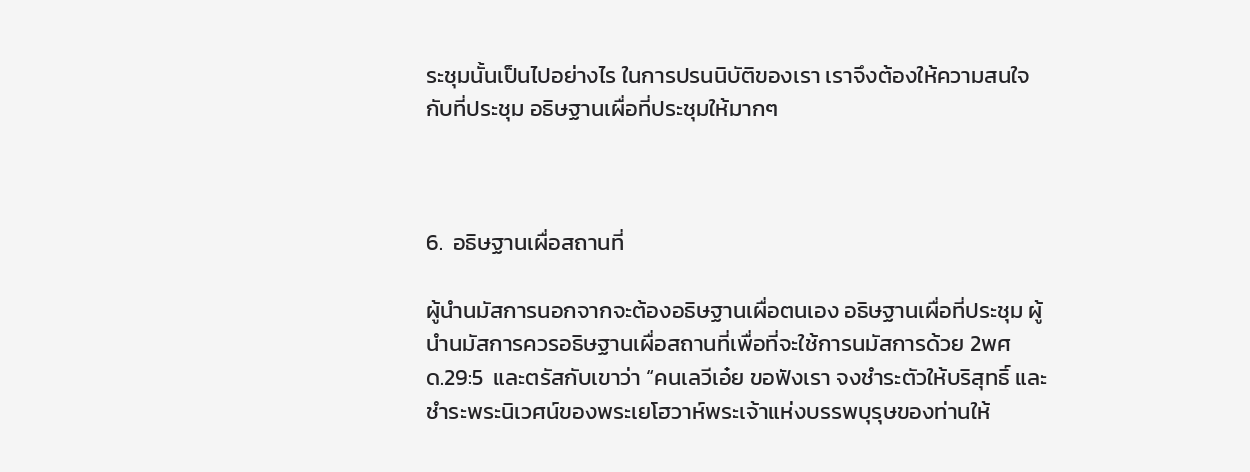ระชุมนั้นเป็นไปอย่างไร ในการปรนนิบัติของเรา เราจึงต้องให้ความสนใจกับที่ประชุม อธิษฐานเผื่อที่ประชุมให้มากๆ



6.  อธิษฐานเผื่อสถานที่

ผู้นำนมัสการนอกจากจะต้องอธิษฐานเผื่อตนเอง อธิษฐานเผื่อที่ประชุม ผู้นำนมัสการควรอธิษฐานเผื่อสถานที่เพื่อที่จะใช้การนมัสการด้วย 2พศด.29:5  และตรัสกับเขาว่า “คนเลวีเอ๋ย ขอฟังเรา จงชำระตัวให้บริสุทธิ์ และชำระพระนิเวศน์ของพระเยโฮวาห์พระเจ้าแห่งบรรพบุรุษของท่านให้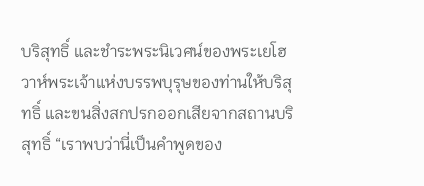บริสุทธิ์ และชำระพระนิเวศน์ของพระเยโฮวาห์พระเจ้าแห่งบรรพบุรุษของท่านให้บริสุทธิ์ และขนสิ่งสกปรกออกเสียจากสถานบริสุทธิ์ “เราพบว่านี่เป็นคำพูดของ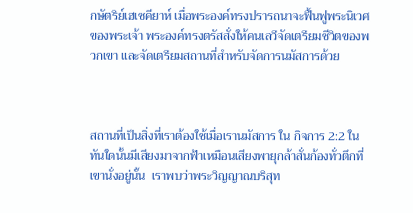กษัตริย์เฮเซคียาห์ เมื่อพระองค์ทรงปรารถนาจะฟื้นฟูพระนิเวศของพระเจ้า พระองค์ทรงตรัสสั่งให้คนเลวีจัดเตรียมชีวิตของพวกเขา และจัดเตรียมสถานที่สำหรับจัดการนมัสการด้วย



สถานที่เป็นสิ่งที่เราต้องใช้เมื่อเรานมัสการ ใน กิจการ 2:2 ในทันใดนั้นมีเสียงมาจากฟ้าเหมือนเสียงพายุกล้าสั่นก้องทั่วตึกที่เขานั่งอยู่นั้น  เราพบว่าพระวิญญาณบริสุท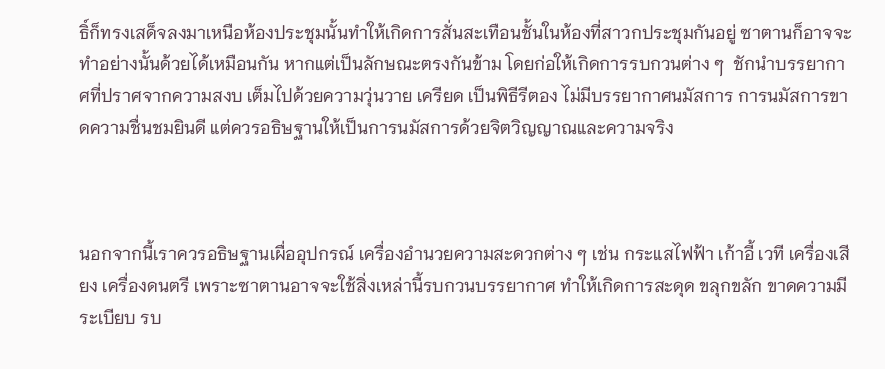ธิ์ก็ทรงเสด็จลงมาเหนือห้องประชุมนั้นทำให้เกิดการสั่นสะเทือนชั้นในห้องที่สาวกประชุมกันอยู่ ซาตานก็อาจจะทำอย่างนั้นด้วยได้เหมือนกัน หากแต่เป็นลักษณะตรงกันข้าม โดยก่อให้เกิดการรบกวนต่าง ๆ  ชักนำบรรยากาศที่ปราศจากความสงบ เต็มไปด้วยความวุ่นวาย เครียด เป็นพิธีรีตอง ไม่มีบรรยากาศนมัสการ การนมัสการขาดความชื่นชมยินดี แต่ควรอธิษฐานให้เป็นการนมัสการด้วยจิตวิญญาณและความจริง



นอกจากนี้เราควรอธิษฐานเผื่ออุปกรณ์ เครื่องอำนวยความสะดวกต่าง ๆ เช่น กระแสไฟฟ้า เก้าอี้ เวที เครื่องเสียง เครื่องดนตรี เพราะซาตานอาจจะใช้สิ่งเหล่านี้รบกวนบรรยากาศ ทำให้เกิดการสะดุด ขลุกขลัก ขาดความมีระเบียบ รบ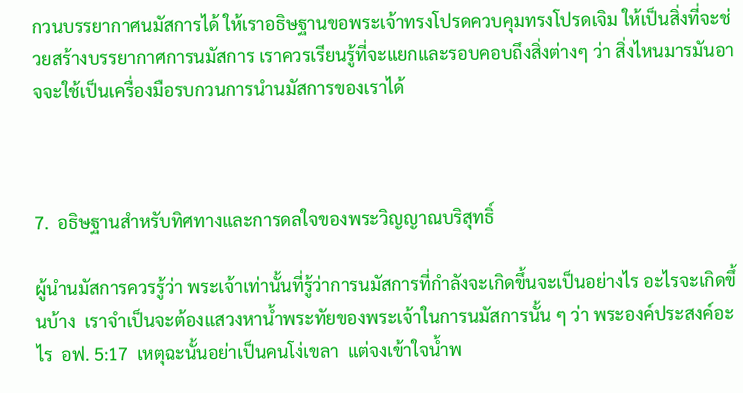กวนบรรยากาศนมัสการได้ ให้เราอธิษฐานขอพระเจ้าทรงโปรดควบคุมทรงโปรดเจิม ให้เป็นสิ่งที่จะช่วยสร้างบรรยากาศการนมัสการ เราควรเรียนรู้ที่จะแยกและรอบคอบถึงสิ่งต่างๆ ว่า สิ่งไหนมารมันอาจจะใช้เป็นเครื่องมือรบกวนการนำนมัสการของเราได้



7.  อธิษฐานสำหรับทิศทางและการดลใจของพระวิญญาณบริสุทธิ์

ผู้นำนมัสการควรรู้ว่า พระเจ้าเท่านั้นที่รู้ว่าการนมัสการที่กำลังจะเกิดขึ้นจะเป็นอย่างไร อะไรจะเกิดขึ้นบ้าง  เราจำเป็นจะต้องแสวงหาน้ำพระทัยของพระเจ้าในการนมัสการนั้น ๆ ว่า พระองค์ประสงค์อะไร  อฟ. 5:17  เหตุฉะนั้นอย่าเป็นคนโง่เขลา  แต่จงเข้าใจน้ำพ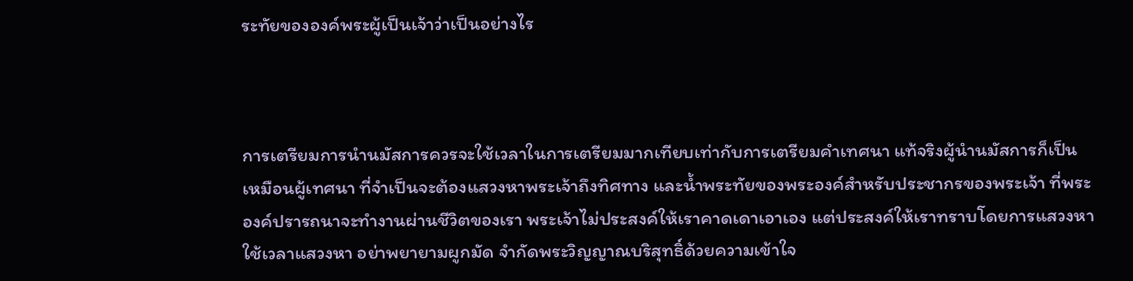ระทัยขององค์พระผู้เป็นเจ้าว่าเป็นอย่างไร



การเตรียมการนำนมัสการควรจะใช้เวลาในการเตรียมมากเทียบเท่ากับการเตรียมคำเทศนา แท้จริงผู้นำนมัสการก็เป็นเหมือนผู้เทศนา ที่จำเป็นจะต้องแสวงหาพระเจ้าถึงทิศทาง และน้ำพระทัยของพระองค์สำหรับประชากรของพระเจ้า ที่พระองค์ปรารถนาจะทำงานผ่านชีวิตของเรา พระเจ้าไม่ประสงค์ให้เราคาดเดาเอาเอง แต่ประสงค์ให้เราทราบโดยการแสวงหา ใช้เวลาแสวงหา อย่าพยายามผูกมัด จำกัดพระวิญญาณบริสุทธิ์ด้วยความเข้าใจ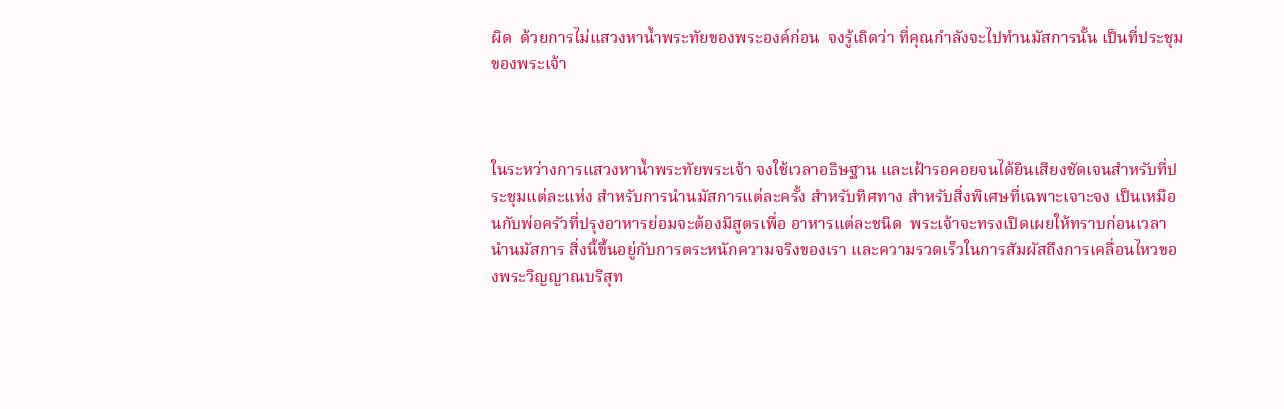ผิด  ด้วยการไม่แสวงหาน้ำพระทัยของพระองค์ก่อน  จงรู้เถิดว่า ที่คุณกำลังจะไปทำนมัสการนั้น เป็นที่ประชุมของพระเจ้า



ในระหว่างการแสวงหาน้ำพระทัยพระเจ้า จงใช้เวลาอธิษฐาน และเฝ้ารอคอยจนได้ยินเสียงชัดเจนสำหรับที่ประชุมแต่ละแห่ง สำหรับการนำนมัสการแต่ละครั้ง สำหรับทิศทาง สำหรับสิ่งพิเศษที่เฉพาะเจาะจง เป็นเหมือนกับพ่อครัวที่ปรุงอาหารย่อมจะต้องมีสูตรเพื่อ อาหารแต่ละชนิด  พระเจ้าจะทรงเปิดเผยให้ทราบก่อนเวลานำนมัสการ สิ่งนี้ขึ้นอยู่กับการตระหนักความจริงของเรา และความรวดเร็วในการสัมผัสถึงการเคลื่อนไหวของพระวิญญาณบริสุท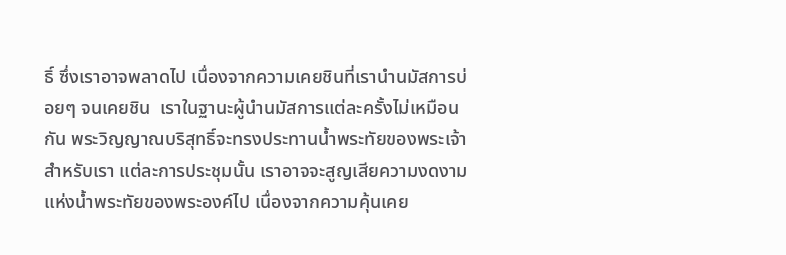ธิ์ ซึ่งเราอาจพลาดไป เนื่องจากความเคยชินที่เรานำนมัสการบ่อยๆ จนเคยชิน  เราในฐานะผู้นำนมัสการแต่ละครั้งไม่เหมือนกัน พระวิญญาณบริสุทธิ์จะทรงประทานน้ำพระทัยของพระเจ้าสำหรับเรา แต่ละการประชุมนั้น เราอาจจะสูญเสียความงดงามแห่งน้ำพระทัยของพระองค์ไป เนื่องจากความคุ้นเคย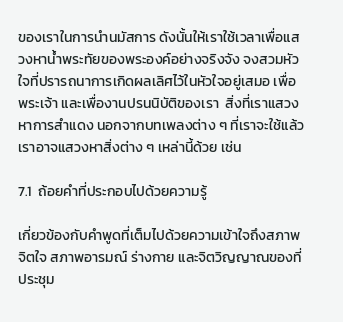ของเราในการนำนมัสการ ดังนั้นให้เราใช้เวลาเพื่อแสวงหาน้ำพระทัยของพระองค์อย่างจริงจัง จงสวมหัวใจที่ปรารถนาการเกิดผลเลิศไว้ในหัวใจอยู่เสมอ เพื่อพระเจ้า และเพื่องานปรนนิบัติของเรา  สิ่งที่เราแสวงหาการสำแดง นอกจากบทเพลงต่าง ๆ ที่เราจะใช้แล้ว เราอาจแสวงหาสิ่งต่าง ๆ เหล่านี้ด้วย เช่น

7.1  ถ้อยคำที่ประกอบไปด้วยความรู้

เกี่ยวข้องกับคำพูดที่เต็มไปด้วยความเข้าใจถึงสภาพจิตใจ สภาพอารมณ์ ร่างกาย และจิตวิญญาณของที่ประชุม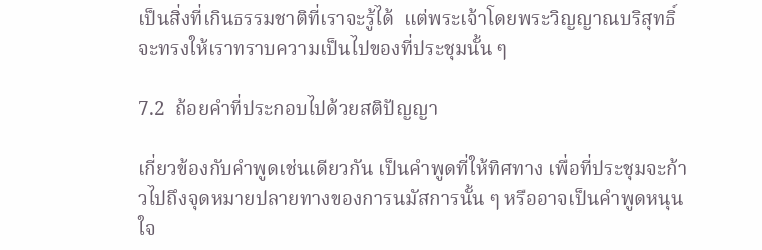เป็นสิ่งที่เกินธรรมชาติที่เราจะรู้ได้  แต่พระเจ้าโดยพระวิญญาณบริสุทธิ์ จะทรงให้เราทราบความเป็นไปของที่ประชุมนั้น ๆ

7.2  ถ้อยคำที่ประกอบไปด้วยสติปัญญา

เกี่ยวข้องกับคำพูดเช่นเดียวกัน เป็นคำพูดที่ให้ทิศทาง เพื่อที่ประชุมจะก้าวไปถึงจุดหมายปลายทางของการนมัสการนั้น ๆ หรืออาจเป็นคำพูดหนุนใจ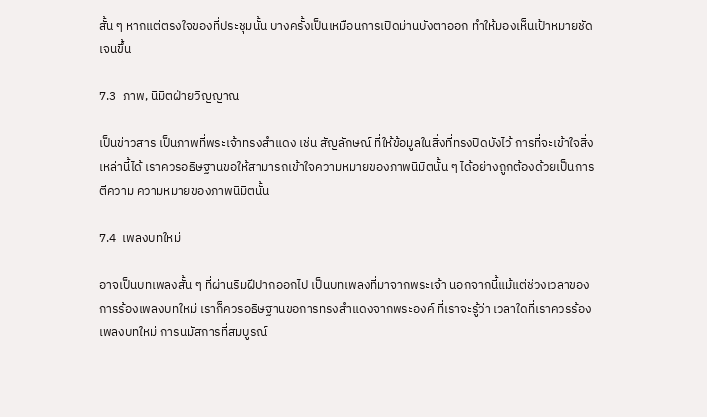สั้น ๆ หากแต่ตรงใจของที่ประชุมนั้น บางครั้งเป็นเหมือนการเปิดม่านบังตาออก ทำให้มองเห็นเป้าหมายชัดเจนขึ้น

7.3  ภาพ, นิมิตฝ่ายวิญญาณ

เป็นข่าวสาร เป็นภาพที่พระเจ้าทรงสำแดง เช่น สัญลักษณ์ ที่ให้ข้อมูลในสิ่งที่ทรงปิดบังไว้ การที่จะเข้าใจสิ่งเหล่านี้ได้ เราควรอธิษฐานขอให้สามารถเข้าใจความหมายของภาพนิมิตนั้น ๆ ได้อย่างถูกต้องด้วยเป็นการตีความ ความหมายของภาพนิมิตนั้น

7.4  เพลงบทใหม่

อาจเป็นบทเพลงสั้น ๆ ที่ผ่านริมฝีปากออกไป เป็นบทเพลงที่มาจากพระเจ้า นอกจากนี้แม้แต่ช่วงเวลาของการร้องเพลงบทใหม่ เราก็ควรอธิษฐานขอการทรงสำแดงจากพระองค์ ที่เราจะรู้ว่า เวลาใดที่เราควรร้องเพลงบทใหม่ การนมัสการที่สมบูรณ์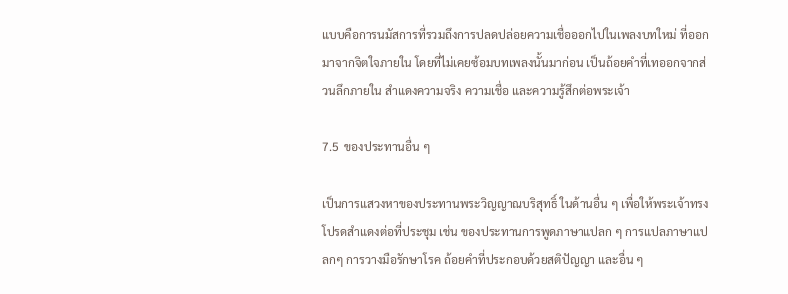แบบคือการนมัสการที่รวมถึงการปลดปล่อยความเชื่อออกไปในเพลงบทใหม่ ที่ออกมาจากจิตใจภายใน โดยที่ไม่เคยซ้อมบทเพลงนั้นมาก่อน เป็นถ้อยคำที่เทออกจากส่วนลึกภายใน สำแดงความจริง ความเชื่อ และความรู้สึกต่อพระเจ้า

7.5  ของประทานอื่น ๆ

เป็นการแสวงหาของประทานพระวิญญาณบริสุทธิ์ ในด้านอื่น ๆ เพื่อให้พระเจ้าทรงโปรดสำแดงต่อที่ประชุม เช่น ของประทานการพูดภาษาแปลก ๆ การแปลภาษาแปลกๆ การวางมือรักษาโรค ถ้อยคำที่ประกอบด้วยสติปัญญา และอื่น ๆ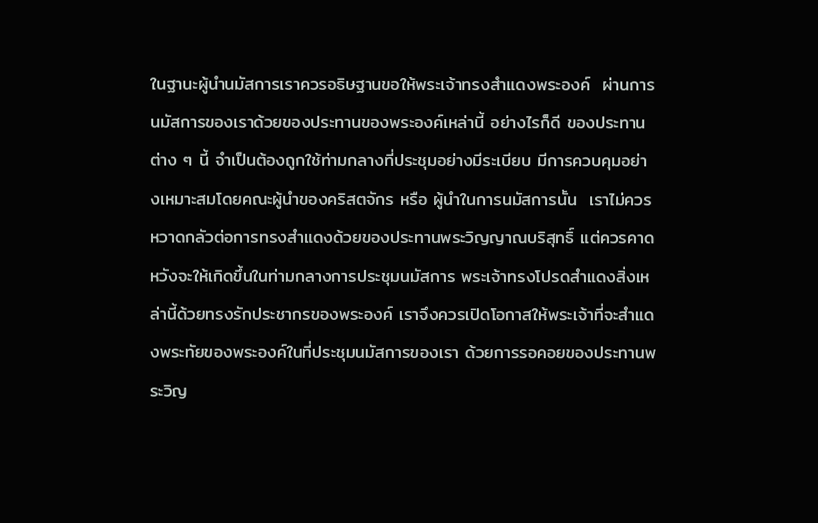ในฐานะผู้นำนมัสการเราควรอธิษฐานขอให้พระเจ้าทรงสำแดงพระองค์  ผ่านการนมัสการของเราด้วยของประทานของพระองค์เหล่านี้ อย่างไรก็ดี ของประทานต่าง ๆ นี้ จำเป็นต้องถูกใช้ท่ามกลางที่ประชุมอย่างมีระเบียบ มีการควบคุมอย่างเหมาะสมโดยคณะผู้นำของคริสตจักร หรือ ผู้นำในการนมัสการนั้น  เราไม่ควรหวาดกลัวต่อการทรงสำแดงด้วยของประทานพระวิญญาณบริสุทธิ์ แต่ควรคาดหวังจะให้เกิดขึ้นในท่ามกลางการประชุมนมัสการ พระเจ้าทรงโปรดสำแดงสิ่งเหล่านี้ด้วยทรงรักประชากรของพระองค์ เราจึงควรเปิดโอกาสให้พระเจ้าที่จะสำแดงพระทัยของพระองค์ในที่ประชุมนมัสการของเรา ด้วยการรอคอยของประทานพระวิญ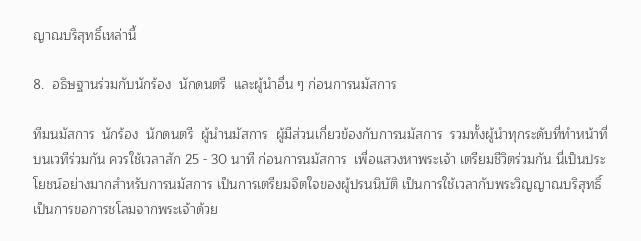ญาณบริสุทธิ์เหล่านี้

8.  อธิษฐานร่วมกับนักร้อง  นักดนตรี  และผู้นำอื่น ๆ ก่อนการนมัสการ

ทีมนมัสการ  นักร้อง  นักดนตรี  ผู้นำนมัสการ  ผู้มีส่วนเกี่ยวข้องกับการนมัสการ  รวมทั้งผู้นำทุกระดับที่ทำหน้าที่บนเวทีร่วมกัน ควรใช้เวลาสัก 25 - 30 นาที ก่อนการนมัสการ  เพื่อแสวงหาพระเจ้า เตรียมชีวิตร่วมกัน นี่เป็นประโยชน์อย่างมากสำหรับการนมัสการ เป็นการเตรียมจิตใจของผู้ปรนนิบัติ เป็นการใช้เวลากับพระวิญญาณบริสุทธิ์ เป็นการขอการชโลมจากพระเจ้าด้วย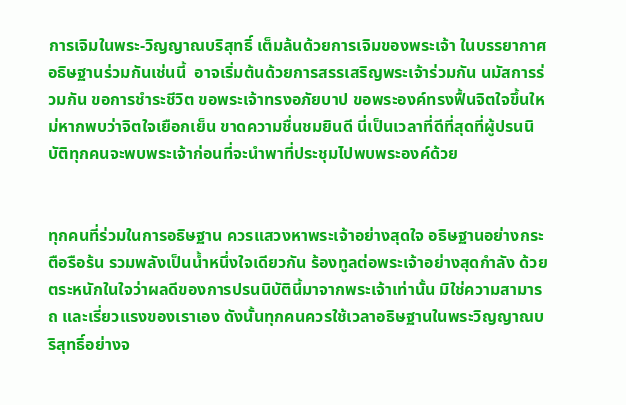การเจิมในพระ-วิญญาณบริสุทธิ์ เต็มล้นด้วยการเจิมของพระเจ้า ในบรรยากาศอธิษฐานร่วมกันเช่นนี้  อาจเริ่มต้นด้วยการสรรเสริญพระเจ้าร่วมกัน นมัสการร่วมกัน ขอการชำระชีวิต ขอพระเจ้าทรงอภัยบาป ขอพระองค์ทรงฟื้นจิตใจขึ้นใหม่หากพบว่าจิตใจเยือกเย็น ขาดความชื่นชมยินดี นี่เป็นเวลาที่ดีที่สุดที่ผู้ปรนนิบัติทุกคนจะพบพระเจ้าก่อนที่จะนำพาที่ประชุมไปพบพระองค์ด้วย


ทุกคนที่ร่วมในการอธิษฐาน ควรแสวงหาพระเจ้าอย่างสุดใจ อธิษฐานอย่างกระตือรือร้น รวมพลังเป็นน้ำหนึ่งใจเดียวกัน ร้องทูลต่อพระเจ้าอย่างสุดกำลัง ด้วยตระหนักในใจว่าผลดีของการปรนนิบัตินี้มาจากพระเจ้าเท่านั้น มิใช่ความสามารถ และเรี่ยวแรงของเราเอง ดังนั้นทุกคนควรใช้เวลาอธิษฐานในพระวิญญาณบริสุทธิ์อย่างจ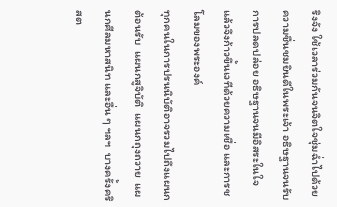ริงจัง ใช้เวลาร่วมกันจนจิตใจชุ่มฉ่ำไปด้วยความชื่นชมยินดีในพระเจ้า อธิษฐานจนรับการปลดปล่อย อธิษฐานจนมีอิสระในใจ  แล้วจึงก้าวขึ้นเวทีด้วยความเชื่อ และการชโลมของพระองค์
ทุกคนในการปรนนิบัติอาจรวมไปถึงแผนกต้อนรับ  แผนกสูจิบัติ  แผนกถุงถวาย  แผนกศีลมหาสนิท และอื่น ๆ ฯลฯ  บางครั้งคริสต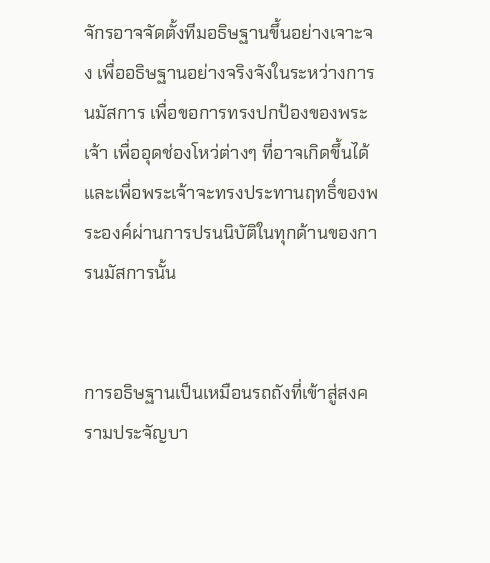จักรอาจจัดตั้งทีมอธิษฐานขึ้นอย่างเจาะจง เพื่ออธิษฐานอย่างจริงจังในระหว่างการนมัสการ เพื่อขอการทรงปกป้องของพระเจ้า เพื่ออุดช่องโหว่ต่างๆ ที่อาจเกิดขึ้นได้ และเพื่อพระเจ้าจะทรงประทานฤทธิ์ของพระองค์ผ่านการปรนนิบัติในทุกด้านของการนมัสการนั้น


การอธิษฐานเป็นเหมือนรถถังที่เข้าสู่สงครามประจัญบา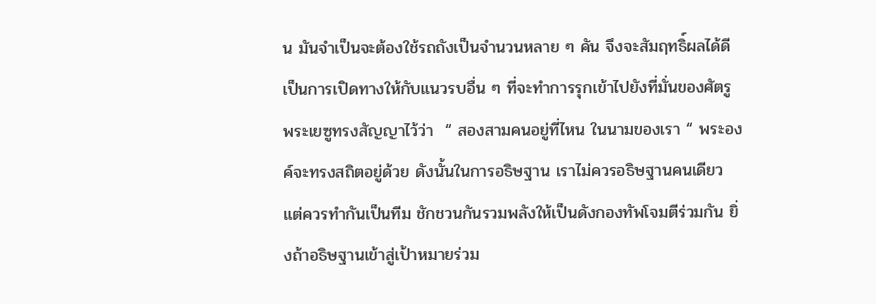น มันจำเป็นจะต้องใช้รถถังเป็นจำนวนหลาย ๆ คัน จึงจะสัมฤทธิ์ผลได้ดี เป็นการเปิดทางให้กับแนวรบอื่น ๆ ที่จะทำการรุกเข้าไปยังที่มั่นของศัตรู พระเยซูทรงสัญญาไว้ว่า  “ สองสามคนอยู่ที่ไหน ในนามของเรา “ พระองค์จะทรงสถิตอยู่ด้วย ดังนั้นในการอธิษฐาน เราไม่ควรอธิษฐานคนเดียว แต่ควรทำกันเป็นทีม ชักชวนกันรวมพลังให้เป็นดังกองทัพโจมตีร่วมกัน ยิ่งถ้าอธิษฐานเข้าสู่เป้าหมายร่วม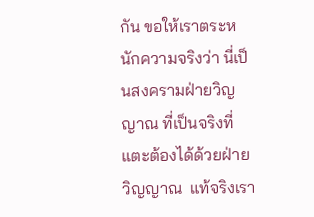กัน ขอให้เราตระหนักความจริงว่า นี่เป็นสงครามฝ่ายวิญญาณ ที่เป็นจริงที่แตะต้องได้ด้วยฝ่ายวิญญาณ  แท้จริงเรา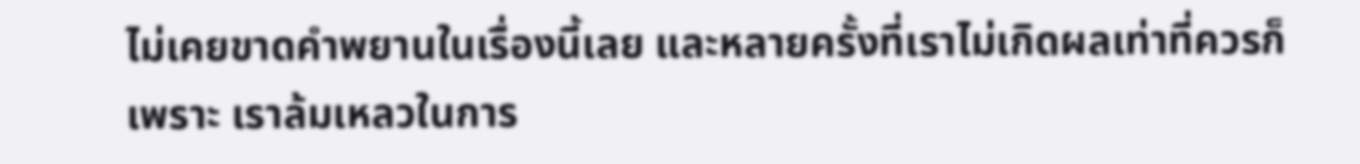ไม่เคยขาดคำพยานในเรื่องนี้เลย และหลายครั้งที่เราไม่เกิดผลเท่าที่ควรก็เพราะ เราล้มเหลวในการ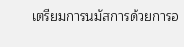เตรียมการนมัสการด้วยการอ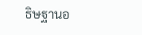ธิษฐานอ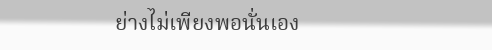ย่างไม่เพียงพอนั่นเอง